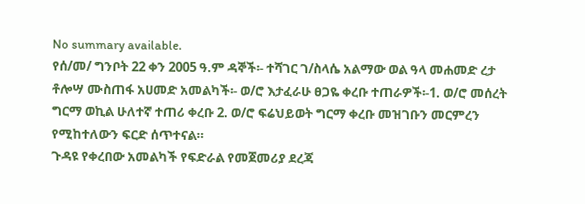No summary available.
የሰ/መ/ ግንቦት 22 ቀን 2005 ዓ.ም ዳኞች፡- ተሻገር ገ/ስላሴ አልማው ወል ዓላ መሐመድ ረታ ቶሎሣ ሙስጠፋ አሀመድ አመልካች፡- ወ/ሮ እታፈራሁ ፀጋዬ ቀረቡ ተጠራዎች፡-1. ወ/ሮ መሰረት ግርማ ወኪል ሁለተኛ ተጠሪ ቀረቡ 2. ወ/ሮ ፍሬህይወት ግርማ ቀረቡ መዝገቡን መርምረን የሚከተለውን ፍርድ ሰጥተናል።
ጉዳዩ የቀረበው አመልካች የፍድራል የመጀመሪያ ደረጃ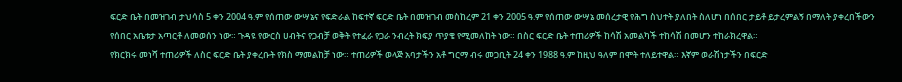ፍርድ ቤት በመዝገብ ታህሳስ 5 ቀን 2004 ዓ.ም የሰጠው ውሣኔና የፍድራል ከፍተኛ ፍርድ ቤት በመዝገብ መስከረም 21 ቀን 2005 ዓ.ም የሰጠው ውሣኔ መሰረታዊ የሕግ ስህተት ያለበት ስለሆነ በሰበር ታይቶ ይታረምልኝ በማለት ያቀረበችውን የሰበር አቤቱታ አጣርቶ ለመወሰን ነው። ጉዳዩ የውርስ ሀብትና የጋብቻ ወቅት የተፈራ የጋራ ንብረት ክፍያ ጥያቄ የሚመለከት ነው። በስር ፍርድ ቤት ተጠሪዎች ከሳሽ አመልካች ተከሳሽ በመሆን ተከራክረዋል።
የክርክሩ መነሻ ተጠሪዎች ለስር ፍርድ ቤት ያቀረቡት የክስ ማመልከቻ ነው። ተጠሪዎች ወላጅ አባታችን አቶ ግርማ ብሩ መጋቢት 24 ቀን 1988 ዓ.ም ከዚህ ዓለም በሞት ተለይተዋል። እኛም ወራሽነታችን በፍርድ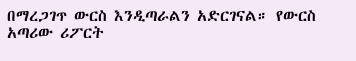በማረጋገጥ ውርስ እንዲጣራልን አድርገናል። የውርስ አጣሪው ሪፖርት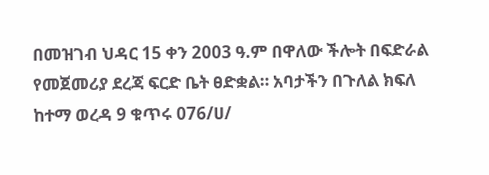በመዝገብ ህዳር 15 ቀን 2003 ዓ.ም በዋለው ችሎት በፍድራል የመጀመሪያ ደረጃ ፍርድ ቤት ፀድቋል። አባታችን በጉለል ክፍለ ከተማ ወረዳ 9 ቁጥሩ 076/ሀ/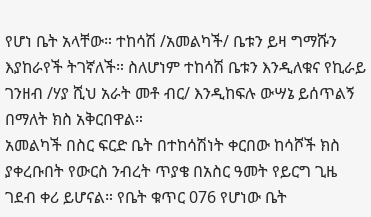የሆነ ቤት አላቸው። ተከሳሽ /አመልካች/ ቤቱን ይዛ ግማሹን እያከራየች ትገኛለች። ስለሆነም ተከሳሽ ቤቱን እንዲለቁና የኪራይ ገንዘብ /ሃያ ሺህ አራት መቶ ብር/ እንዲከፍሉ ውሣኔ ይሰጥልኝ በማለት ክስ አቅርበዋል።
አመልካች በስር ፍርድ ቤት በተከሳሽነት ቀርበው ከሳሾች ክስ ያቀረቡበት የውርስ ንብረት ጥያቄ በአስር ዓመት የይርግ ጊዜ ገደብ ቀሪ ይሆናል። የቤት ቁጥር 076 የሆነው ቤት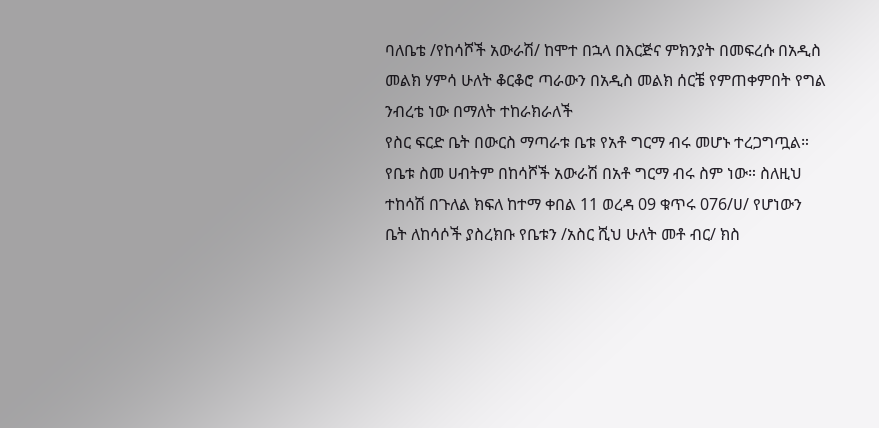ባለቤቴ /የከሳሾች አውራሽ/ ከሞተ በኋላ በእርጅና ምክንያት በመፍረሱ በአዲስ መልክ ሃምሳ ሁለት ቆርቆሮ ጣራውን በአዲስ መልክ ሰርቼ የምጠቀምበት የግል ንብረቴ ነው በማለት ተከራክራለች
የስር ፍርድ ቤት በውርስ ማጣራቱ ቤቱ የአቶ ግርማ ብሩ መሆኑ ተረጋግጧል። የቤቱ ስመ ሀብትም በከሳሾች አውራሽ በአቶ ግርማ ብሩ ስም ነው። ስለዚህ ተከሳሽ በጉለል ክፍለ ከተማ ቀበል 11 ወረዳ 09 ቁጥሩ 076/ሀ/ የሆነውን ቤት ለከሳሶች ያስረክቡ የቤቱን /አስር ሺህ ሁለት መቶ ብር/ ክስ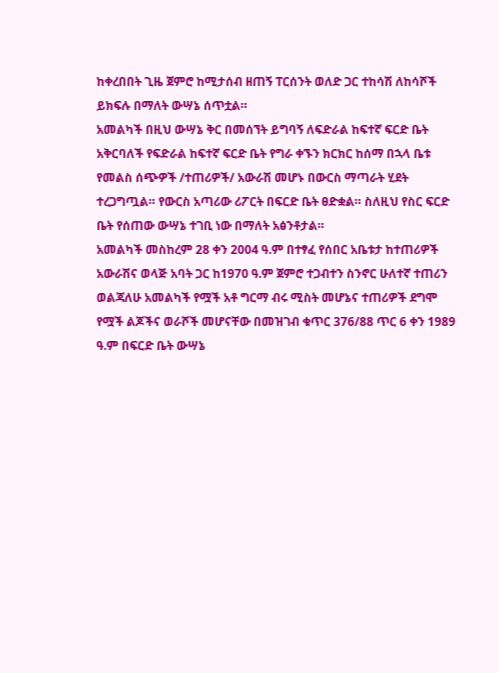ከቀረበበት ጊዜ ጀምሮ ከሚታሰብ ዘጠኝ ፐርሰንት ወለድ ጋር ተከሳሽ ለከሳሾች ይክፍሉ በማለት ውሣኔ ሰጥቷል።
አመልካች በዚህ ውሣኔ ቅር በመሰኘት ይግባኝ ለፍድራል ከፍተኛ ፍርድ ቤት አቅርባለች የፍድራል ከፍተኛ ፍርድ ቤት የግራ ቀኙን ክርክር ከሰማ በኋላ ቤቱ የመልስ ሰጭዎች /ተጠሪዎች/ አውራሽ መሆኑ በውርስ ማጣራት ሂደት ተረጋግጧል። የውርስ አጣሪው ሪፖርት በፍርድ ቤት ፀድቋል። ስለዚህ የስር ፍርድ ቤት የሰጠው ውሣኔ ተገቢ ነው በማለት አፅንቶታል።
አመልካች መስከረም 28 ቀን 2004 ዓ.ም በተፃፈ የሰበር አቤቱታ ከተጠሪዎች አውራሽና ወላጅ አባት ጋር ከ1970 ዓ.ም ጀምሮ ተጋብተን ስንኖር ሁለተኛ ተጠሪን ወልጃለሁ አመልካች የሟች አቶ ግርማ ብሩ ሚስት መሆኔና ተጠሪዎች ደግሞ የሟች ልጆችና ወራሾች መሆናቸው በመዝገብ ቁጥር 376/88 ጥር 6 ቀን 1989 ዓ.ም በፍርድ ቤት ውሣኔ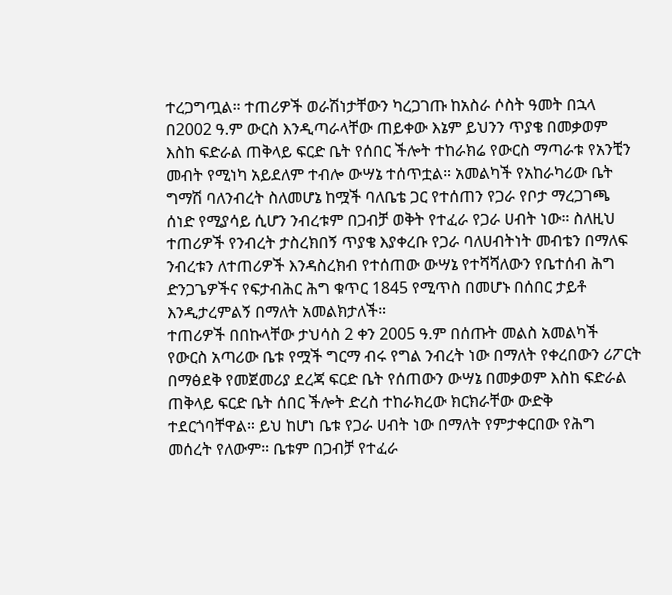ተረጋግጧል። ተጠሪዎች ወራሽነታቸውን ካረጋገጡ ከአስራ ሶስት ዓመት በኋላ በ2002 ዓ.ም ውርስ እንዲጣራላቸው ጠይቀው እኔም ይህንን ጥያቄ በመቃወም እስከ ፍድራል ጠቅላይ ፍርድ ቤት የሰበር ችሎት ተከራክሬ የውርስ ማጣራቱ የአንቺን መብት የሚነካ አይደለም ተብሎ ውሣኔ ተሰጥቷል። አመልካች የአከራካሪው ቤት ግማሽ ባለንብረት ስለመሆኔ ከሟች ባለቤቴ ጋር የተሰጠን የጋራ የቦታ ማረጋገጫ ሰነድ የሚያሳይ ሲሆን ንብረቱም በጋብቻ ወቅት የተፈራ የጋራ ሀብት ነው። ስለዚህ ተጠሪዎች የንብረት ታስረክበኝ ጥያቄ እያቀረቡ የጋራ ባለሀብትነት መብቴን በማለፍ ንብረቱን ለተጠሪዎች እንዳስረክብ የተሰጠው ውሣኔ የተሻሻለውን የቤተሰብ ሕግ ድንጋጌዎችና የፍታብሕር ሕግ ቁጥር 1845 የሚጥስ በመሆኑ በሰበር ታይቶ እንዲታረምልኝ በማለት አመልክታለች።
ተጠሪዎች በበኩላቸው ታህሳስ 2 ቀን 2005 ዓ.ም በሰጡት መልስ አመልካች የውርስ አጣሪው ቤቱ የሟች ግርማ ብሩ የግል ንብረት ነው በማለት የቀረበውን ሪፖርት በማፅደቅ የመጀመሪያ ደረጃ ፍርድ ቤት የሰጠውን ውሣኔ በመቃወም እስከ ፍድራል ጠቅላይ ፍርድ ቤት ሰበር ችሎት ድረስ ተከራክረው ክርክራቸው ውድቅ ተደርጎባቸዋል። ይህ ከሆነ ቤቱ የጋራ ሀብት ነው በማለት የምታቀርበው የሕግ መሰረት የለውም። ቤቱም በጋብቻ የተፈራ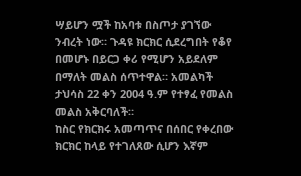ሣይሆን ሟች ከአባቱ በስጦታ ያገኘው ንብረት ነው። ጉዳዩ ክርክር ሲደረግበት የቆየ በመሆኑ በይርጋ ቀሪ የሚሆን አይደለም በማለት መልስ ሰጥተዋል። አመልካች ታህሳስ 22 ቀን 2004 ዓ.ም የተፃፈ የመልስ መልስ አቅርባለች።
ከስር የክርክሩ አመጣጥና በሰበር የቀረበው ክርክር ከላይ የተገለጸው ሲሆን እኛም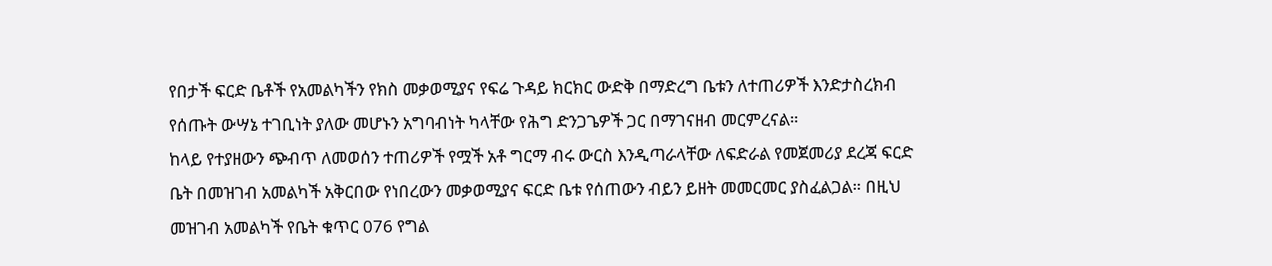የበታች ፍርድ ቤቶች የአመልካችን የክስ መቃወሚያና የፍሬ ጉዳይ ክርክር ውድቅ በማድረግ ቤቱን ለተጠሪዎች እንድታስረክብ የሰጡት ውሣኔ ተገቢነት ያለው መሆኑን አግባብነት ካላቸው የሕግ ድንጋጌዎች ጋር በማገናዘብ መርምረናል።
ከላይ የተያዘውን ጭብጥ ለመወሰን ተጠሪዎች የሟች አቶ ግርማ ብሩ ውርስ እንዲጣራላቸው ለፍድራል የመጀመሪያ ደረጃ ፍርድ ቤት በመዝገብ አመልካች አቅርበው የነበረውን መቃወሚያና ፍርድ ቤቱ የሰጠውን ብይን ይዘት መመርመር ያስፈልጋል። በዚህ መዝገብ አመልካች የቤት ቁጥር 076 የግል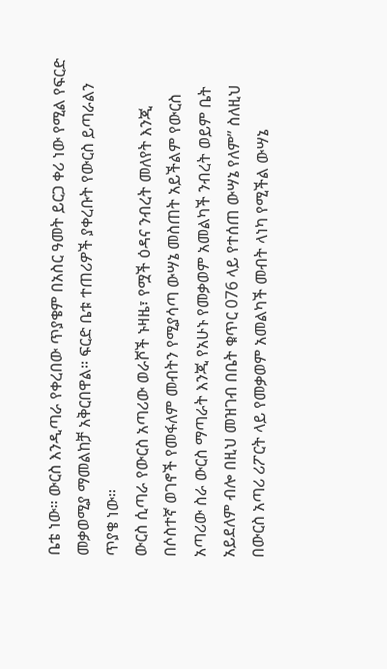ቤቴ ነው። ውርስ እንዲጣራ የቀረበው ጥያቄም በአስር ዓመት ይርጋ ቀሪ ነው የሚል የፍርድ መቃወሚያ ማመልከቻ አቅርበዋል። ፍርድ ቤቱ ተጠሪዎች ያቀረቡት የውርስ ይጣራልን ጥያቄ ነው።
ውርስ ሲጣራ የውርስ አጣሪው ወራሾች ኑዛዜ፣ የሟች ዕዳና ንብረት መለየት እንጂ በሶስተኛ ወገኖች የመፋለም መብትን የሚያሳጣ ውሣኔ መስጠት አይችልም የውርስ አጣሪው ስራ ውርስ ማጣራት እንጂ የአሁኑ የመቃወም አመልካች ንብረት ወይም ቤት አይደለም ብሎ በዚህ መዝገብ በቤት ቁጥር 076 ላይ የተሰጠ ውሣኔ የለም” ስለዚህ በውርስ አጣሪ ሪፖርት ላይ የመቃወም አመልካች መብት ላነካ የሚችል ውሣኔ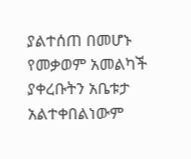ያልተሰጠ በመሆኑ የመቃወም አመልካች ያቀረቡትን አቤቱታ አልተቀበልነውም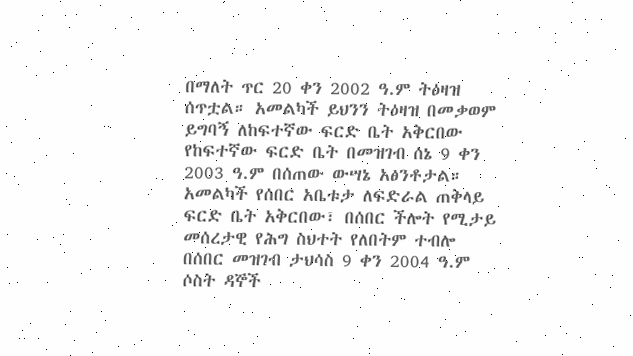በማለት ጥር 20 ቀን 2002 ዓ.ም ትዕዛዝ ሰጥቷል። አመልካች ይህንን ትዕዛዝ በመቃወም ይግባኝ ለከፍተኛው ፍርድ ቤት አቅርበው የከፍተኛው ፍርድ ቤት በመዝገብ ሰኔ 9 ቀን 2003 ዓ.ም በሰጠው ውሣኔ አፅንቶታል። አመልካች የሰበር አቤቱታ ለፍድራል ጠቅላይ ፍርድ ቤት አቅርበው፣ በሰበር ችሎት የሚታይ መሰረታዊ የሕግ ስህተት የለበትም ተብሎ በሰበር መዝገብ ታህሳስ 9 ቀን 2004 ዓ.ም ሶስት ዳኞች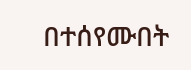በተሰየሙበት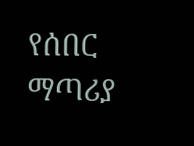የሰበር ማጣሪያ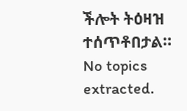ችሎት ትዕዛዝ ተሰጥቶበታል።
No topics extracted.